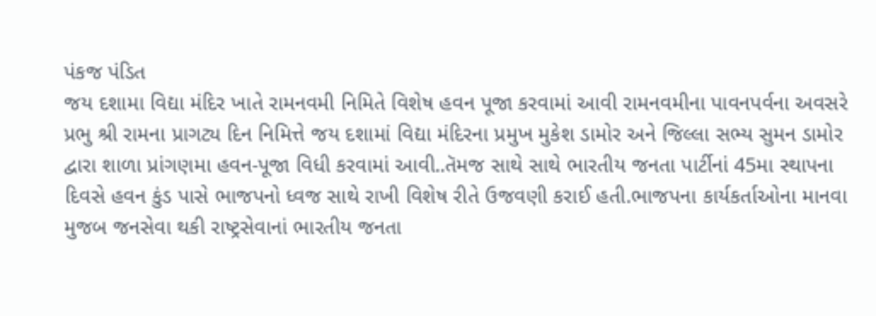પંકજ પંડિત
જય દશામા વિદ્યા મંદિર ખાતે રામનવમી નિમિતે વિશેષ હવન પૂજા કરવામાં આવી રામનવમીના પાવનપર્વના અવસરે પ્રભુ શ્રી રામના પ્રાગટ્ય દિન નિમિત્તે જય દશામાં વિદ્યા મંદિરના પ્રમુખ મુકેશ ડામોર અને જિલ્લા સભ્ય સુમન ડામોર દ્વારા શાળા પ્રાંગણમા હવન-પૂજા વિધી કરવામાં આવી..તૅમજ સાથે સાથે ભારતીય જનતા પાર્ટીનાં 45મા સ્થાપના દિવસે હવન કુંડ પાસે ભાજપનો ધ્વજ સાથે રાખી વિશેષ રીતે ઉજવણી કરાઈ હતી.ભાજપના કાર્યકર્તાઓના માનવા મુજબ જનસેવા થકી રાષ્ટ્રસેવાનાં ભારતીય જનતા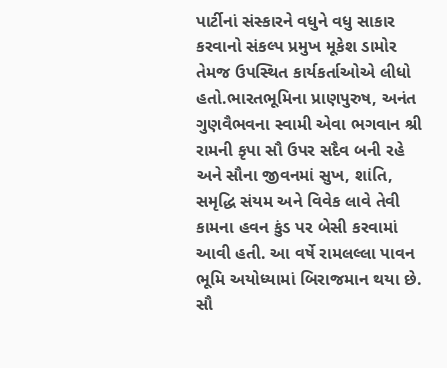પાર્ટીનાં સંસ્કારને વધુને વધુ સાકાર કરવાનો સંકલ્પ પ્રમુખ મૂકેશ ડામોર તેમજ ઉપસ્થિત કાર્યકર્તાઓએ લીધો હતો.ભારતભૂમિના પ્રાણપુરુષ, અનંત ગુણવૈભવના સ્વામી એવા ભગવાન શ્રી રામની કૃપા સૌ ઉપર સદૈવ બની રહે અને સૌના જીવનમાં સુખ, શાંતિ, સમૃદ્ધિ સંયમ અને વિવેક લાવે તેવી કામના હવન કુંડ પર બેસી કરવામાં આવી હતી. આ વર્ષે રામલલ્લા પાવન ભૂમિ અયોધ્યામાં બિરાજમાન થયા છે. સૌ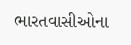ભારતવાસીઓના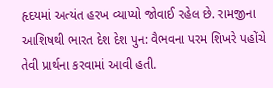હૃદયમાં અત્યંત હરખ વ્યાપ્યો જોવાઈ રહેલ છે. રામજીના આશિષથી ભારત દેશ દેશ પુન: વૈભવના પરમ શિખરે પહોંચે તેવી પ્રાર્થના કરવામાં આવી હતી.